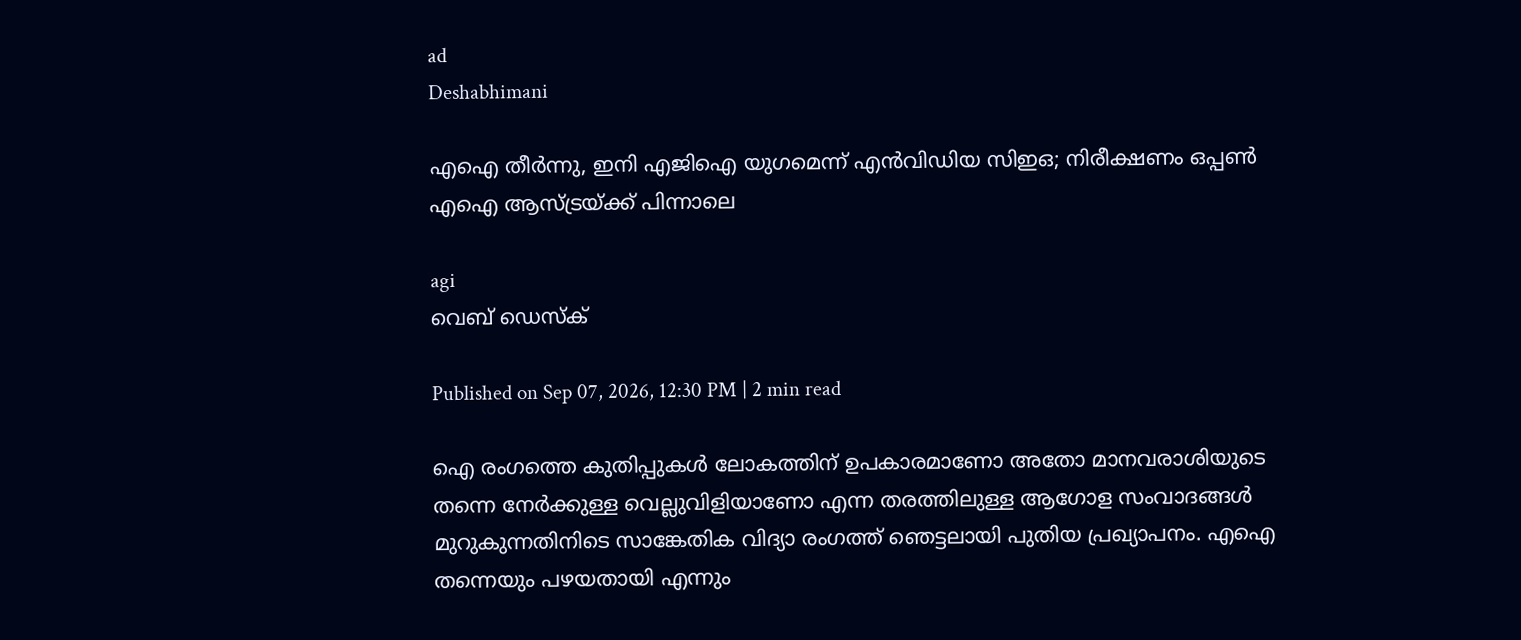ad
Deshabhimani

എഐ തീര്‍ന്നു, ഇനി എജിഐ യുഗമെന്ന് എൻവിഡിയ സിഇഒ; നിരീക്ഷണം ഒപ്പൺ എഐ ആസ്ട്രയ്ക്ക് പിന്നാലെ

agi
വെബ് ഡെസ്ക്

Published on Sep 07, 2026, 12:30 PM | 2 min read

ഐ രംഗത്തെ കുതിപ്പുകൾ ലോകത്തിന് ഉപകാരമാണോ അതോ മാനവരാശിയുടെ തന്നെ നേര്‍ക്കുള്ള വെല്ലുവിളിയാണോ എന്ന തരത്തിലുള്ള ആഗോള സംവാദങ്ങൾ മുറുകുന്നതിനിടെ സാങ്കേതിക വിദ്യാ രംഗത്ത് ഞെട്ടലായി പുതിയ പ്രഖ്യാപനം. എഐ തന്നെയും പഴയതായി എന്നും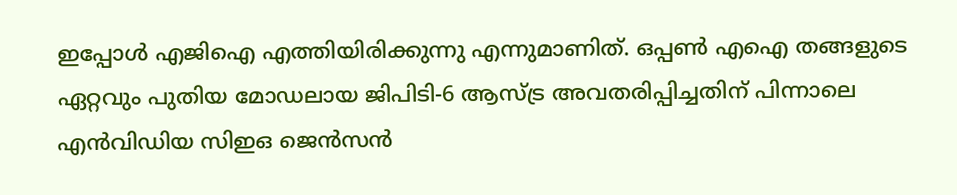ഇപ്പോൾ എജിഐ എത്തിയിരിക്കുന്നു എന്നുമാണിത്. ഒപ്പൺ എഐ തങ്ങളുടെ ഏറ്റവും പുതിയ മോഡലായ ജിപിടി-6 ആസ്ട്ര അവതരിപ്പിച്ചതിന് പിന്നാലെ എൻവിഡിയ സിഇഒ ജെൻസൻ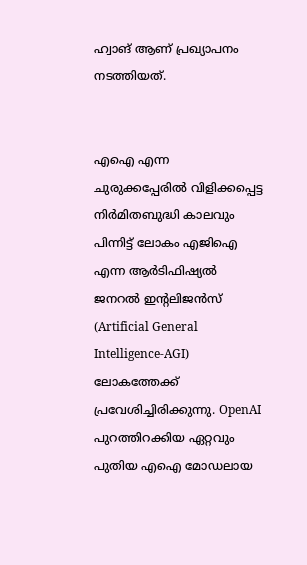ഹ്വാങ് ആണ് പ്രഖ്യാപനം നടത്തിയത്.


എഐ എന്ന ചുരുക്കപ്പേരിൽ വിളിക്കപ്പെട്ട നിര്‍മിതബുദ്ധി കാലവും പിന്നിട്ട് ലോകം എജിഐ എന്ന ആര്‍ടിഫിഷ്യൽ ജനറൽ ഇന്റലിജൻസ് (Artificial General Intelligence-AGI) ലോകത്തേക്ക് പ്രവേശിച്ചിരിക്കുന്നു. OpenAI പുറത്തിറക്കിയ ഏറ്റവും പുതിയ എഐ മോഡലായ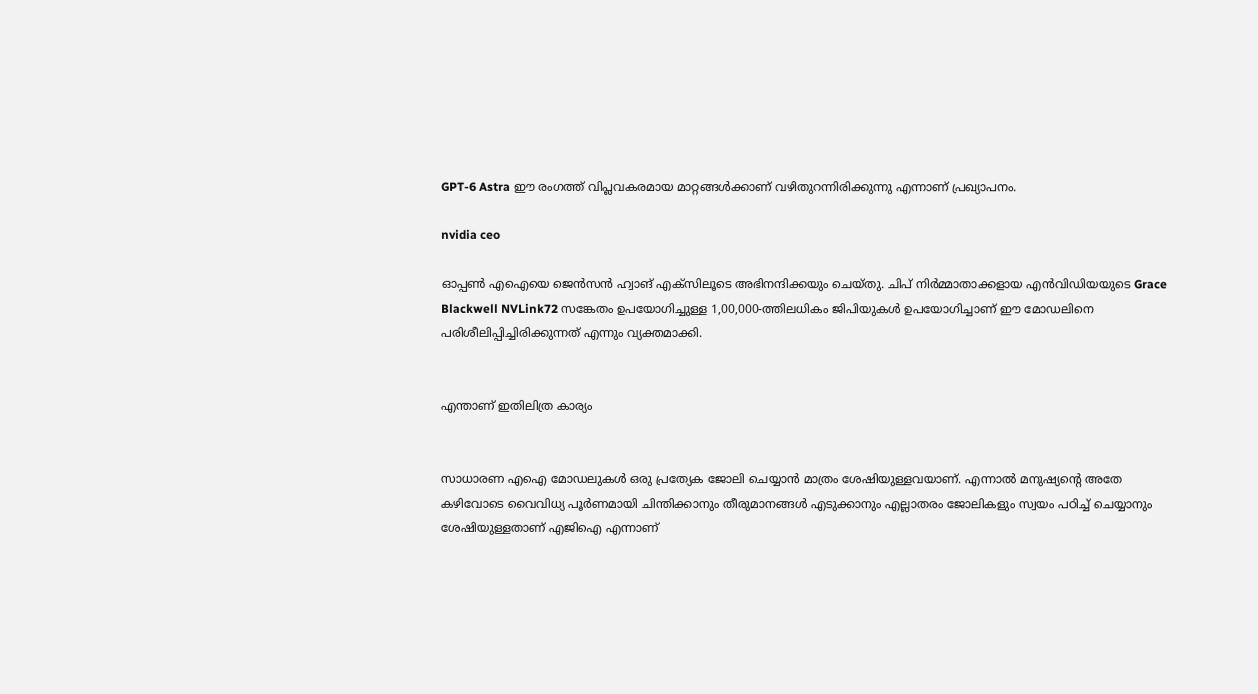GPT-6 Astra ഈ രംഗത്ത് വിപ്ലവകരമായ മാറ്റങ്ങൾക്കാണ് വഴിതുറന്നിരിക്കുന്നു എന്നാണ് പ്രഖ്യാപനം.

nvidia ceo

ഓപ്പൺ എഐയെ ജെൻസൻ ഹ്വാങ് എക്സിലൂടെ അഭിനന്ദിക്കയും ചെയ്തു. ചിപ് നിര്‍മ്മാതാക്കളായ എൻവിഡിയയുടെ Grace Blackwell NVLink72 സങ്കേതം ഉപയോഗിച്ചുള്ള 1,00,000-ത്തിലധികം ജിപിയുകൾ ഉപയോഗിച്ചാണ് ഈ മോഡലിനെ പരിശീലിപ്പിച്ചിരിക്കുന്നത് എന്നും വ്യക്തമാക്കി.


എന്താണ് ഇതിലിത്ര കാര്യം


സാധാരണ എഐ മോഡലുകൾ ഒരു പ്രത്യേക ജോലി ചെയ്യാൻ മാത്രം ശേഷിയുള്ളവയാണ്. എന്നാൽ മനുഷ്യന്റെ അതേ കഴിവോടെ വൈവിധ്യ പൂര്‍ണമായി ചിന്തിക്കാനും തീരുമാനങ്ങൾ എടുക്കാനും എല്ലാതരം ജോലികളും സ്വയം പഠിച്ച് ചെയ്യാനും ശേഷിയുള്ളതാണ് എജിഐ എന്നാണ്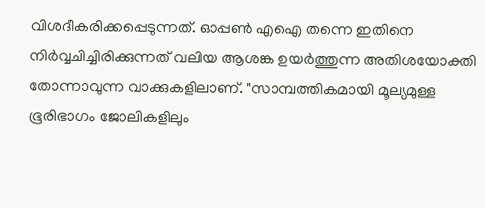വിശദീകരിക്കപ്പെടുന്നത്. ഓപ്പൺ എഐ തന്നെ ഇതിനെ നിര്‍വ്വചിച്ചിരിക്കുന്നത് വലിയ ആശങ്ക ഉയര്‍ത്തുന്ന അതിശയോക്തി തോന്നാവുന്ന വാക്കുകളിലാണ്. "സാമ്പത്തികമായി മൂല്യമുള്ള ഭൂരിഭാഗം ജോലികളിലും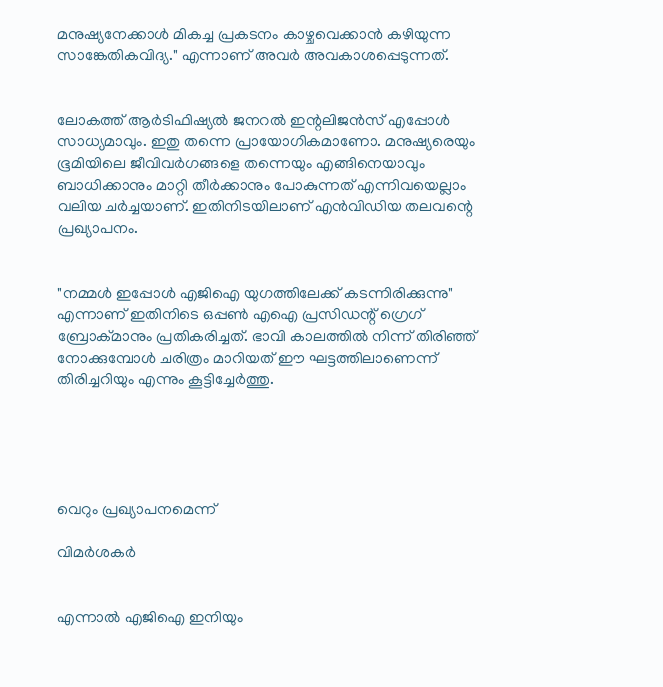മനുഷ്യനേക്കാൾ മികച്ച പ്രകടനം കാഴ്ചവെക്കാൻ കഴിയുന്ന സാങ്കേതികവിദ്യ." എന്നാണ് അവര്‍ അവകാശപ്പെടുന്നത്.


ലോകത്ത് ആര്‍ടിഫിഷ്യൽ ജനറൽ ഇന്റലിജൻസ് എപ്പോൾ സാധ്യമാവും. ഇതു തന്നെ പ്രായോഗികമാണോ. മനുഷ്യരെയും ഭൂമിയിലെ ജീവിവര്‍ഗങ്ങളെ തന്നെയും എങ്ങിനെയാവും ബാധിക്കാനും മാറ്റി തീര്‍ക്കാനും പോകുന്നത് എന്നിവയെല്ലാം വലിയ ചര്‍ച്ചയാണ്. ഇതിനിടയിലാണ് എൻവിഡിയ തലവന്റെ പ്രഖ്യാപനം.


"നമ്മൾ ഇപ്പോൾ എജിഐ യുഗത്തിലേക്ക് കടന്നിരിക്കുന്നു" എന്നാണ് ഇതിനിടെ ഒപ്പൺ എഐ പ്രസിഡന്റ് ഗ്രെഗ് ബ്രോക്മാനും പ്രതികരിച്ചത്. ഭാവി കാലത്തിൽ നിന്ന് തിരിഞ്ഞ് നോക്കുമ്പോൾ ചരിത്രം മാറിയത് ഈ ഘട്ടത്തിലാണെന്ന് തിരിച്ചറിയും എന്നും കൂട്ടിച്ചേര്‍ത്തു.





വെറും പ്രഖ്യാപനമെന്ന്

വിമര്‍ശകര്‍


എന്നാൽ എജിഐ ഇനിയും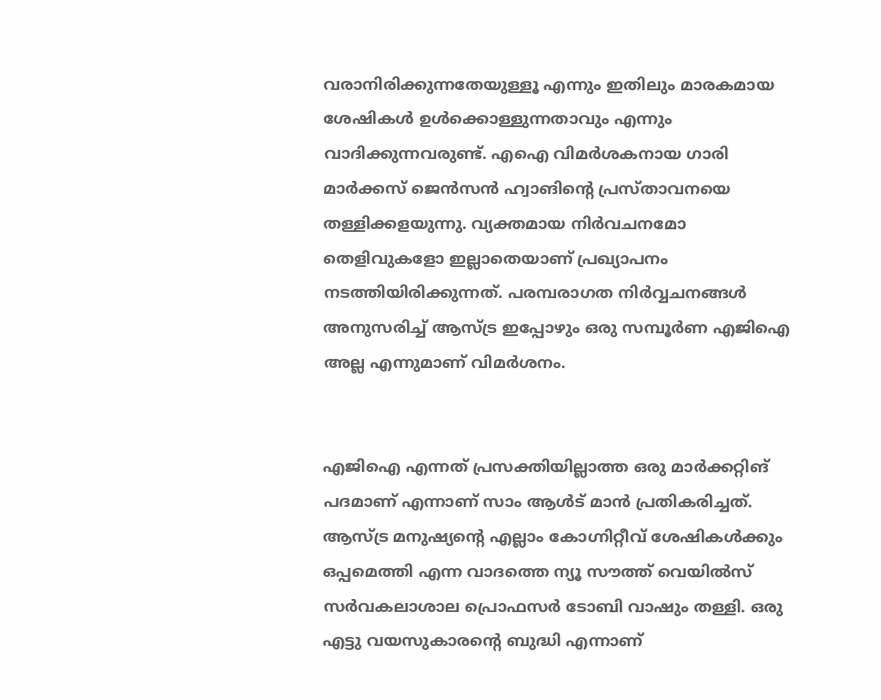വരാനിരിക്കുന്നതേയുള്ളൂ എന്നും ഇതിലും മാരകമായ ശേഷികൾ ഉൾക്കൊള്ളുന്നതാവും എന്നും വാദിക്കുന്നവരുണ്ട്. എഐ വിമര്‍ശകനായ ഗാരി മാര്‍ക്കസ് ജെൻസൻ ഹ്വാങിന്റെ പ്രസ്താവനയെ തള്ളിക്കളയുന്നു. വ്യക്തമായ നിര്‍വചനമോ തെളിവുകളോ ഇല്ലാതെയാണ് പ്രഖ്യാപനം നടത്തിയിരിക്കുന്നത്. പരമ്പരാഗത നിര്‍വ്വചനങ്ങൾ അനുസരിച്ച് ആസ്ട്ര ഇപ്പോഴും ഒരു സമ്പൂര്‍ണ എജിഐ അല്ല എന്നുമാണ് വിമര്‍ശനം.


എജിഐ എന്നത് പ്രസക്തിയില്ലാത്ത ഒരു മാര്‍ക്കറ്റിങ് പദമാണ് എന്നാണ് സാം ആൾട് മാൻ പ്രതികരിച്ചത്. ആസ്ട്ര മനുഷ്യന്റെ എല്ലാം കോഗ്നിറ്റീവ് ശേഷികൾക്കും ഒപ്പമെത്തി എന്ന വാദത്തെ ന്യൂ സൗത്ത് വെയിൽസ് സര്‍വകലാശാല പ്രൊഫസര്‍ ടോബി വാഷും തള്ളി. ഒരു എട്ടു വയസുകാരന്റെ ബുദ്ധി എന്നാണ്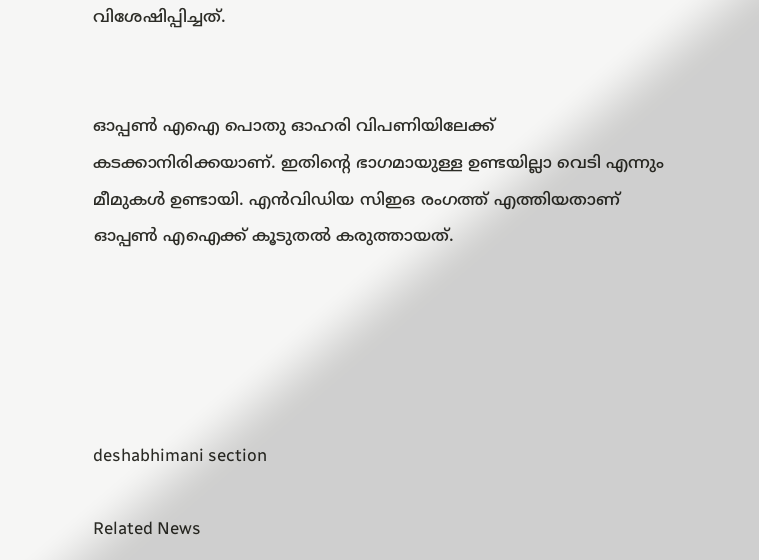വിശേഷിപ്പിച്ചത്.


ഓപ്പൺ എഐ പൊതു ഓഹരി വിപണിയിലേക്ക് കടക്കാനിരിക്കയാണ്. ഇതിന്റെ ഭാഗമായുള്ള ഉണ്ടയില്ലാ വെടി എന്നും മീമുകൾ ഉണ്ടായി. എൻവിഡിയ സിഇഒ രംഗത്ത് എത്തിയതാണ് ഓപ്പൺ എഐക്ക് കൂടുതൽ കരുത്തായത്.





deshabhimani section

Related News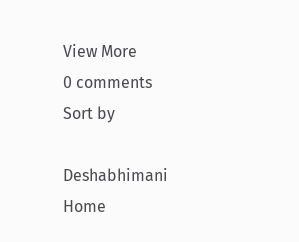View More
0 comments
Sort by

Deshabhimani
Home